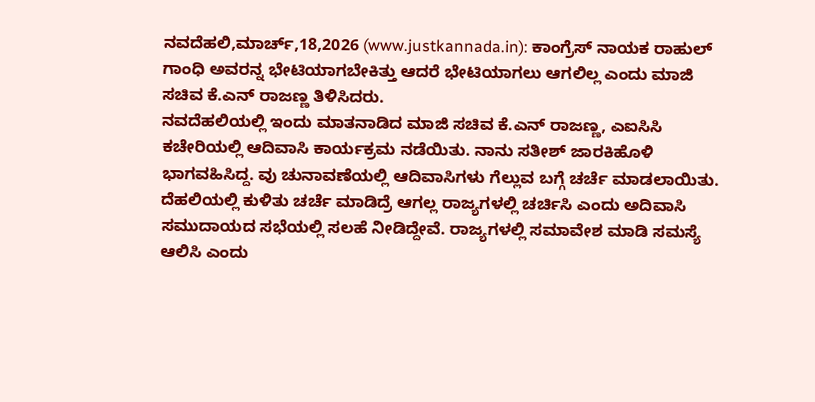ನವದೆಹಲಿ,ಮಾರ್ಚ್,18,2026 (www.justkannada.in): ಕಾಂಗ್ರೆಸ್ ನಾಯಕ ರಾಹುಲ್ ಗಾಂಧಿ ಅವರನ್ನ ಭೇಟಿಯಾಗಬೇಕಿತ್ತು ಆದರೆ ಭೇಟಿಯಾಗಲು ಆಗಲಿಲ್ಲ ಎಂದು ಮಾಜಿ ಸಚಿವ ಕೆ.ಎನ್ ರಾಜಣ್ಣ ತಿಳಿಸಿದರು.
ನವದೆಹಲಿಯಲ್ಲಿ ಇಂದು ಮಾತನಾಡಿದ ಮಾಜಿ ಸಚಿವ ಕೆ.ಎನ್ ರಾಜಣ್ಣ, ಎಐಸಿಸಿ ಕಚೇರಿಯಲ್ಲಿ ಆದಿವಾಸಿ ಕಾರ್ಯಕ್ರಮ ನಡೆಯಿತು. ನಾನು ಸತೀಶ್ ಜಾರಕಿಹೊಳಿ ಭಾಗವಹಿಸಿದ್ದ. ವು ಚುನಾವಣೆಯಲ್ಲಿ ಆದಿವಾಸಿಗಳು ಗೆಲ್ಲುವ ಬಗ್ಗೆ ಚರ್ಚೆ ಮಾಡಲಾಯಿತು. ದೆಹಲಿಯಲ್ಲಿ ಕುಳಿತು ಚರ್ಚೆ ಮಾಡಿದ್ರೆ ಆಗಲ್ಲ ರಾಜ್ಯಗಳಲ್ಲಿ ಚರ್ಚಿಸಿ ಎಂದು ಅದಿವಾಸಿ ಸಮುದಾಯದ ಸಭೆಯಲ್ಲಿ ಸಲಹೆ ನೀಡಿದ್ದೇವೆ. ರಾಜ್ಯಗಳಲ್ಲಿ ಸಮಾವೇಶ ಮಾಡಿ ಸಮಸ್ಯೆ ಆಲಿಸಿ ಎಂದು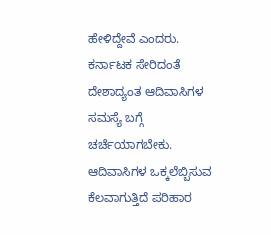ಹೇಳಿದ್ದೇವೆ ಎಂದರು.
ಕರ್ನಾಟಕ ಸೇರಿದಂತೆ ದೇಶಾದ್ಯಂತ ಆದಿವಾಸಿಗಳ ಸಮಸ್ಯೆ ಬಗ್ಗೆ ಚರ್ಚೆಯಾಗಬೇಕು. ಆದಿವಾಸಿಗಳ ಒಕ್ಕಲೆಬ್ಬಿಸುವ ಕೆಲವಾಗುತ್ತಿದೆ ಪರಿಹಾರ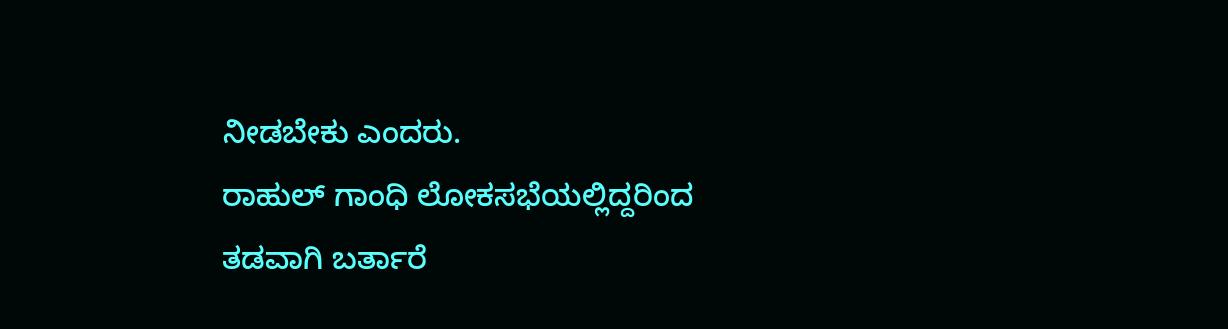ನೀಡಬೇಕು ಎಂದರು.
ರಾಹುಲ್ ಗಾಂಧಿ ಲೋಕಸಭೆಯಲ್ಲಿದ್ದರಿಂದ ತಡವಾಗಿ ಬರ್ತಾರೆ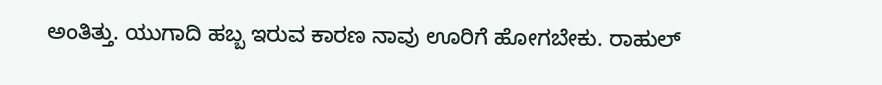ಅಂತಿತ್ತು. ಯುಗಾದಿ ಹಬ್ಬ ಇರುವ ಕಾರಣ ನಾವು ಊರಿಗೆ ಹೋಗಬೇಕು. ರಾಹುಲ್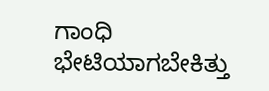ಗಾಂಧಿ ಭೇಟಿಯಾಗಬೇಕಿತ್ತು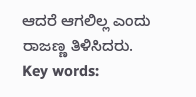ಆದರೆ ಆಗಲಿಲ್ಲ ಎಂದು ರಾಜಣ್ಣ ತಿಳಿಸಿದರು.
Key words: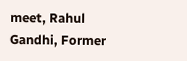meet, Rahul Gandhi, Former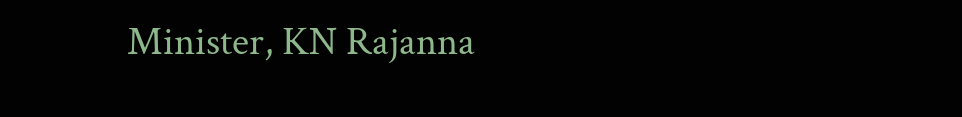Minister, KN Rajanna